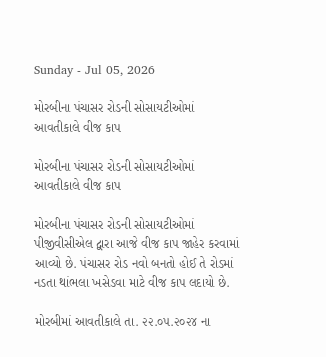Sunday - Jul 05, 2026

મોરબીના પંચાસર રોડની સોસાયટીઓમાં આવતીકાલે વીજ કાપ

મોરબીના પંચાસર રોડની સોસાયટીઓમાં આવતીકાલે વીજ કાપ

મોરબીના પંચાસર રોડની સોસાયટીઓમાં પીજીવીસીએલ દ્વારા આજે વીજ કાપ જાહેર કરવામાં આવ્યો છે. પંચાસર રોડ નવો બનતો હોઈ તે રોડમાં નડતા થાંભલા ખસેડવા માટે વીજ કાપ લદાયો છે.

મોરબીમાં આવતીકાલે તા. ૨૨.૦૫.૨૦૨૪ ના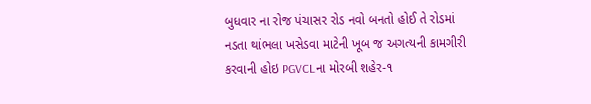બુધવાર ના રોજ પંચાસર રોડ નવો બનતો હોઈ તે રોડમાં નડતા થાંભલા ખસેડવા માટેની ખૂબ જ અગત્યની કામગીરી કરવાની હોઇ PGVCLના મોરબી શહેર-૧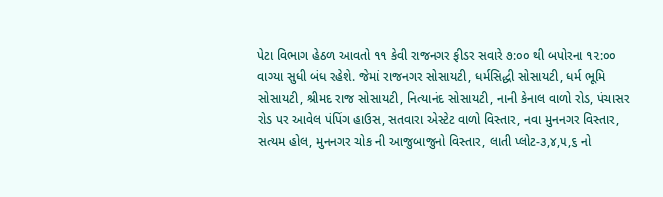પેટા વિભાગ હેઠળ આવતો ૧૧ કેવી રાજનગર ફીડર સવારે ૭:૦૦ થી બપોરના ૧૨:૦૦ વાગ્યા સુધી બંધ રહેશે. જેમાં રાજનગર સોસાયટી, ધર્મસિદ્ધી સોસાયટી, ધર્મ ભૂમિ સોસાયટી, શ્રીમદ રાજ સોસાયટી, નિત્યાનંદ સોસાયટી, નાની કેનાલ વાળો રોડ, પંચાસર રોડ પર આવેલ પંપિંગ હાઉસ, સતવારા એસ્ટેટ વાળો વિસ્તાર, નવા મુનનગર વિસ્તાર, સત્યમ હોલ, મુનનગર ચોક ની આજુબાજુનો વિસ્તાર, લાતી પ્લોટ-૩,૪,૫,૬ નો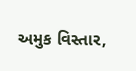અમુક વિસ્તાર,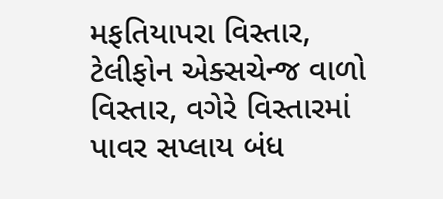મફતિયાપરા વિસ્તાર, ટેલીફોન એક્સચેન્જ વાળો વિસ્તાર, વગેરે વિસ્તારમાં પાવર સપ્લાય બંધ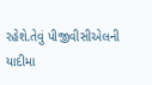રહેશે.તેવું પીજીવીસીએલની યાદીમા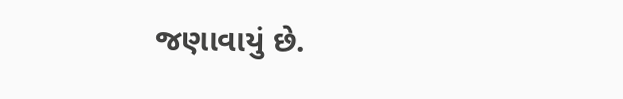જણાવાયું છે.